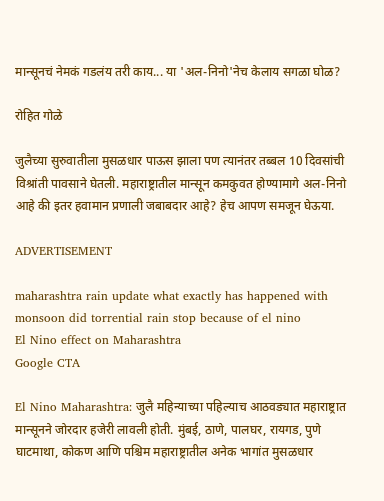मान्सूनचं नेमकं गडलंय तरी काय... या 'अल-निनो'नेच केलाय सगळा घोळ?

रोहित गोळे

जुलैच्या सुरुवातीला मुसळधार पाऊस झाला पण त्यानंतर तब्बल 10 दिवसांची विश्रांती पावसाने घेतली. महाराष्ट्रातील मान्सून कमकुवत होण्यामागे अल-निनो आहे की इतर हवामान प्रणाली जबाबदार आहे? हेच आपण समजून घेऊया.

ADVERTISEMENT

maharashtra rain update what exactly has happened with monsoon did torrential rain stop because of el nino
El Nino effect on Maharashtra
Google CTA

El Nino Maharashtra: जुलै महिन्याच्या पहिल्याच आठवड्यात महाराष्ट्रात मान्सूनने जोरदार हजेरी लावली होती. मुंबई, ठाणे, पालघर, रायगड, पुणे घाटमाथा, कोकण आणि पश्चिम महाराष्ट्रातील अनेक भागांत मुसळधार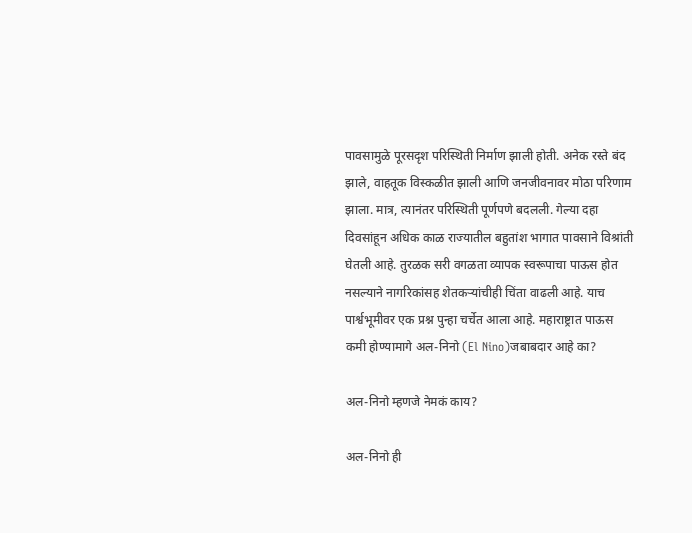पावसामुळे पूरसदृश परिस्थिती निर्माण झाली होती. अनेक रस्ते बंद झाले, वाहतूक विस्कळीत झाली आणि जनजीवनावर मोठा परिणाम झाला. मात्र, त्यानंतर परिस्थिती पूर्णपणे बदलली. गेल्या दहा दिवसांहून अधिक काळ राज्यातील बहुतांश भागात पावसाने विश्रांती घेतली आहे. तुरळक सरी वगळता व्यापक स्वरूपाचा पाऊस होत नसल्याने नागरिकांसह शेतकऱ्यांचीही चिंता वाढली आहे. याच पार्श्वभूमीवर एक प्रश्न पुन्हा चर्चेत आला आहे. महाराष्ट्रात पाऊस कमी होण्यामागे अल-निनो (El Nino)जबाबदार आहे का?

अल-निनो म्हणजे नेमकं काय?

अल-निनो ही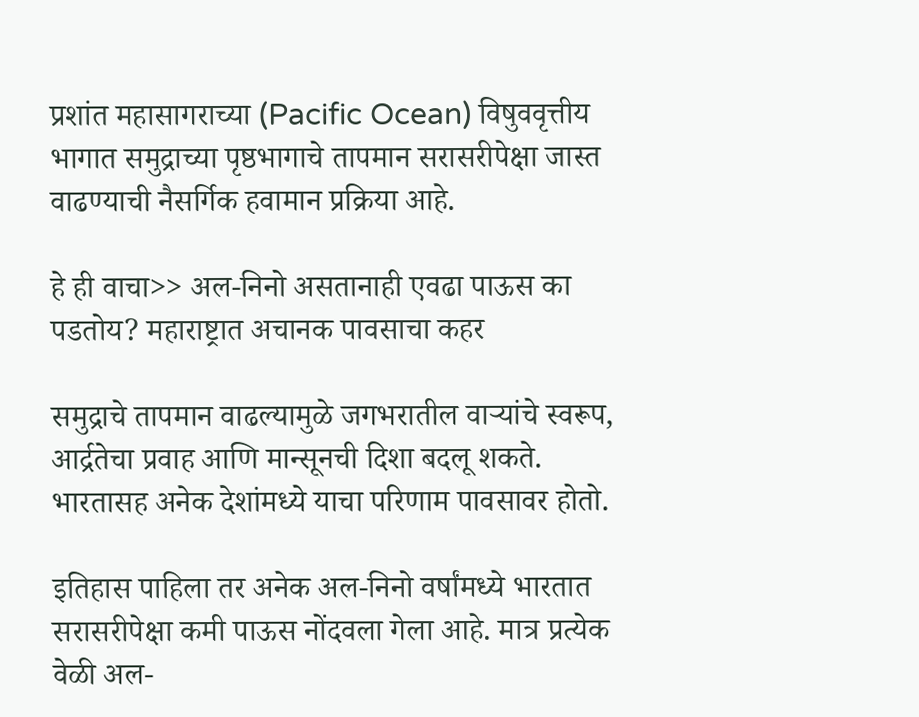प्रशांत महासागराच्या (Pacific Ocean) विषुववृत्तीय भागात समुद्राच्या पृष्ठभागाचे तापमान सरासरीपेक्षा जास्त वाढण्याची नैसर्गिक हवामान प्रक्रिया आहे.

हे ही वाचा>> अल-निनो असतानाही एवढा पाऊस का पडतोय? महाराष्ट्रात अचानक पावसाचा कहर

समुद्राचे तापमान वाढल्यामुळे जगभरातील वाऱ्यांचे स्वरूप, आर्द्रतेचा प्रवाह आणि मान्सूनची दिशा बदलू शकते. भारतासह अनेक देशांमध्ये याचा परिणाम पावसावर होतो.

इतिहास पाहिला तर अनेक अल-निनो वर्षांमध्ये भारतात सरासरीपेक्षा कमी पाऊस नोंदवला गेला आहे. मात्र प्रत्येक वेळी अल-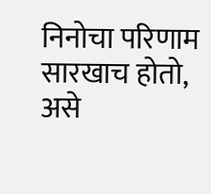निनोचा परिणाम सारखाच होतो, असे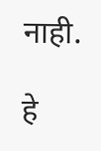नाही.

हे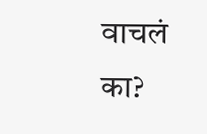वाचलं का?